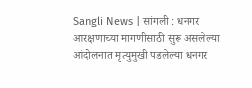Sangli News | सांगली : धनगर आरक्षणाच्या मागणीसाठी सुरू असलेल्या आंदोलनात मृत्युमुखी पडलेल्या धनगर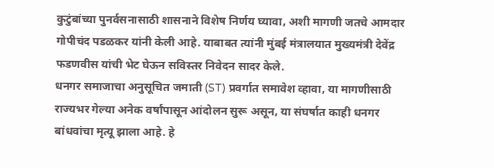कुटुंबांच्या पुनर्वसनासाठी शासनाने विशेष निर्णय घ्यावा, अशी मागणी जतचे आमदार गोपीचंद पडळकर यांनी केली आहे. याबाबत त्यांनी मुंबई मंत्रालयात मुख्यमंत्री देवेंद्र फडणवीस यांची भेट घेऊन सविस्तर निवेदन सादर केले.
धनगर समाजाचा अनुसूचित जमाती (ST) प्रवर्गात समावेश व्हावा, या मागणीसाठी राज्यभर गेल्या अनेक वर्षांपासून आंदोलन सुरू असून, या संघर्षात काही धनगर बांधवांचा मृत्यू झाला आहे. हे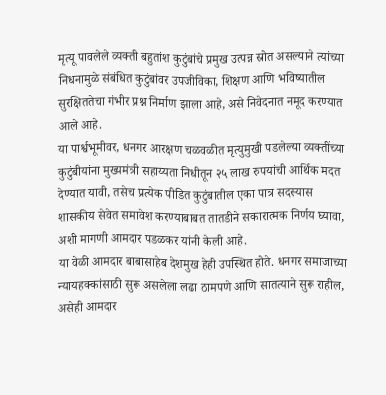मृत्यू पावलेले व्यक्ती बहुतांश कुटुंबांचे प्रमुख उत्पन्न स्रोत असल्याने त्यांच्या निधनामुळे संबंधित कुटुंबांवर उपजीविका, शिक्षण आणि भविष्यातील सुरक्षिततेचा गंभीर प्रश्न निर्माण झाला आहे, असे निवेदनात नमूद करण्यात आले आहे.
या पार्श्वभूमीवर, धनगर आरक्षण चळवळीत मृत्युमुखी पडलेल्या व्यक्तींच्या कुटुंबीयांना मुख्यमंत्री सहाय्यता निधीतून २५ लाख रुपयांची आर्थिक मदत देण्यात यावी, तसेच प्रत्येक पीडित कुटुंबातील एका पात्र सदस्यास शासकीय सेवेत समावेश करण्याबाबत तातडीने सकारात्मक निर्णय घ्यावा, अशी मागणी आमदार पडळकर यांनी केली आहे.
या वेळी आमदार बाबासाहेब देशमुख हेही उपस्थित होते. धनगर समाजाच्या न्यायहक्कांसाठी सुरू असलेला लढा ठामपणे आणि सातत्याने सुरू राहील, असेही आमदार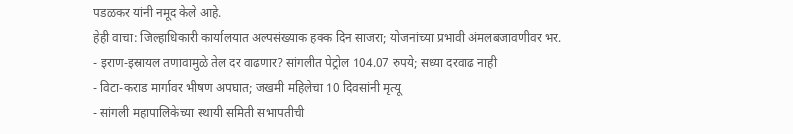पडळकर यांनी नमूद केले आहे.
हेही वाचा: जिल्हाधिकारी कार्यालयात अल्पसंख्याक हक्क दिन साजरा; योजनांच्या प्रभावी अंमलबजावणीवर भर.
- इराण-इस्रायल तणावामुळे तेल दर वाढणार? सांगलीत पेट्रोल 104.07 रुपये; सध्या दरवाढ नाही
- विटा-कराड मार्गावर भीषण अपघात; जखमी महिलेचा 10 दिवसांनी मृत्यू
- सांगली महापालिकेच्या स्थायी समिती सभापतीची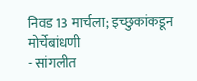निवड 13 मार्चला; इच्छुकांकडून मोर्चेबांधणी
- सांगलीत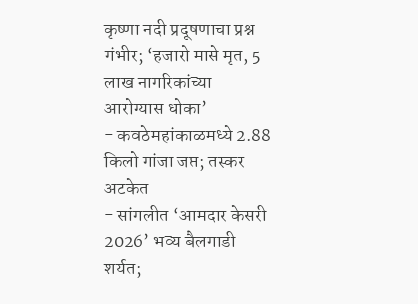कृष्णा नदी प्रदूषणाचा प्रश्न गंभीर; ‘हजारो मासे मृत, 5 लाख नागरिकांच्या आरोग्यास धोका’
- कवठेमहांकाळमध्ये 2.88 किलो गांजा जप्त; तस्कर अटकेत
- सांगलीत ‘आमदार केसरी 2026’ भव्य बैलगाडी शर्यत;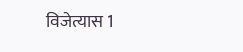विजेत्यास 1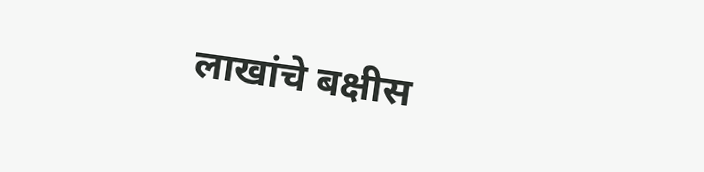लाखांचे बक्षीस